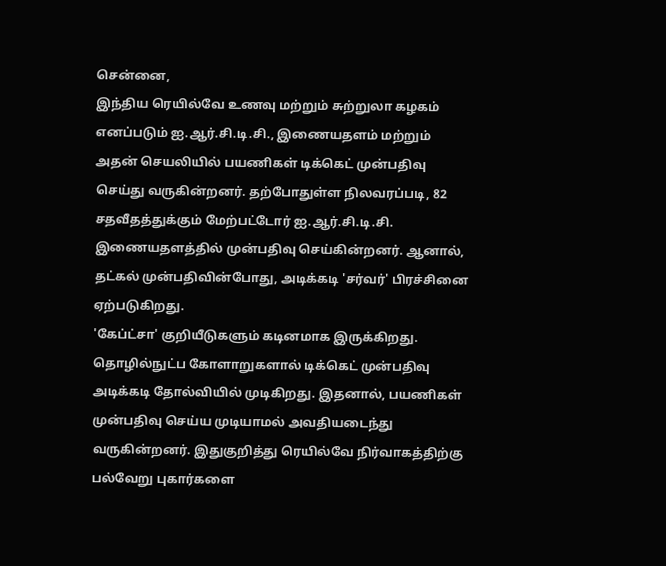சென்னை,
இந்திய ரெயில்வே உணவு மற்றும் சுற்றுலா கழகம் எனப்படும் ஐ.ஆர்.சி.டி.சி., இணையதளம் மற்றும் அதன் செயலியில் பயணிகள் டிக்கெட் முன்பதிவு செய்து வருகின்றனர். தற்போதுள்ள நிலவரப்படி, 82 சதவீதத்துக்கும் மேற்பட்டோர் ஐ.ஆர்.சி.டி.சி. இணையதளத்தில் முன்பதிவு செய்கின்றனர். ஆனால், தட்கல் முன்பதிவின்போது, அடிக்கடி 'சர்வர்' பிரச்சினை ஏற்படுகிறது.
'கேப்ட்சா' குறியீடுகளும் கடினமாக இருக்கிறது. தொழில்நுட்ப கோளாறுகளால் டிக்கெட் முன்பதிவு அடிக்கடி தோல்வியில் முடிகிறது. இதனால், பயணிகள் முன்பதிவு செய்ய முடியாமல் அவதியடைந்து வருகின்றனர். இதுகுறித்து ரெயில்வே நிர்வாகத்திற்கு பல்வேறு புகார்களை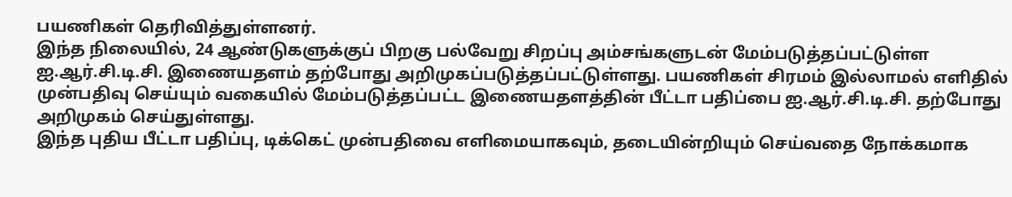பயணிகள் தெரிவித்துள்ளனர்.
இந்த நிலையில், 24 ஆண்டுகளுக்குப் பிறகு பல்வேறு சிறப்பு அம்சங்களுடன் மேம்படுத்தப்பட்டுள்ள ஐ.ஆர்.சி.டி.சி. இணையதளம் தற்போது அறிமுகப்படுத்தப்பட்டுள்ளது. பயணிகள் சிரமம் இல்லாமல் எளிதில் முன்பதிவு செய்யும் வகையில் மேம்படுத்தப்பட்ட இணையதளத்தின் பீட்டா பதிப்பை ஐ.ஆர்.சி.டி.சி. தற்போது அறிமுகம் செய்துள்ளது.
இந்த புதிய பீட்டா பதிப்பு, டிக்கெட் முன்பதிவை எளிமையாகவும், தடையின்றியும் செய்வதை நோக்கமாக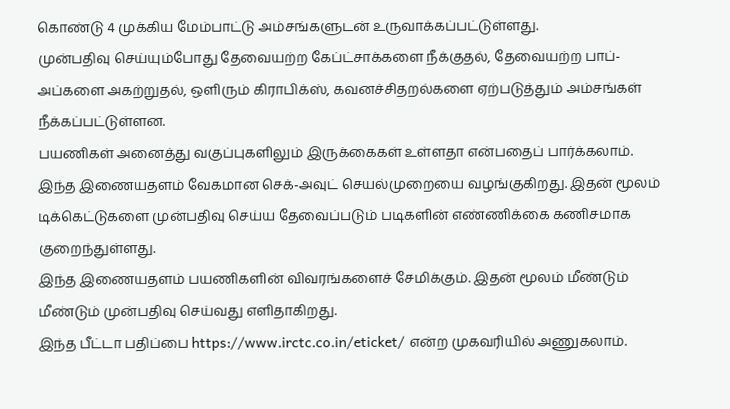கொண்டு 4 முக்கிய மேம்பாட்டு அம்சங்களுடன் உருவாக்கப்பட்டுள்ளது.
முன்பதிவு செய்யும்போது தேவையற்ற கேப்ட்சாக்களை நீக்குதல், தேவையற்ற பாப்-அப்களை அகற்றுதல், ஒளிரும் கிராபிக்ஸ், கவனச்சிதறல்களை ஏற்படுத்தும் அம்சங்கள் நீக்கப்பட்டுள்ளன.
பயணிகள் அனைத்து வகுப்புகளிலும் இருக்கைகள் உள்ளதா என்பதைப் பார்க்கலாம்.
இந்த இணையதளம் வேகமான செக்-அவுட் செயல்முறையை வழங்குகிறது. இதன் மூலம் டிக்கெட்டுகளை முன்பதிவு செய்ய தேவைப்படும் படிகளின் எண்ணிக்கை கணிசமாக குறைந்துள்ளது.
இந்த இணையதளம் பயணிகளின் விவரங்களைச் சேமிக்கும். இதன் மூலம் மீண்டும் மீண்டும் முன்பதிவு செய்வது எளிதாகிறது.
இந்த பீட்டா பதிப்பை https://www.irctc.co.in/eticket/ என்ற முகவரியில் அணுகலாம்.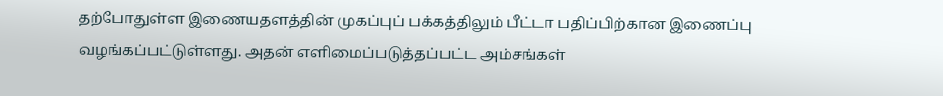தற்போதுள்ள இணையதளத்தின் முகப்புப் பக்கத்திலும் பீட்டா பதிப்பிற்கான இணைப்பு வழங்கப்பட்டுள்ளது. அதன் எளிமைப்படுத்தப்பட்ட அம்சங்கள்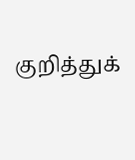குறித்துக்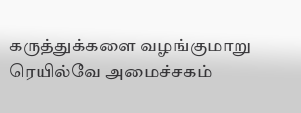கருத்துக்களை வழங்குமாறு ரெயில்வே அமைச்சகம்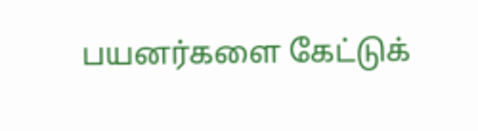பயனர்களை கேட்டுக்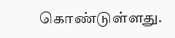கொண்டுள்ளது.